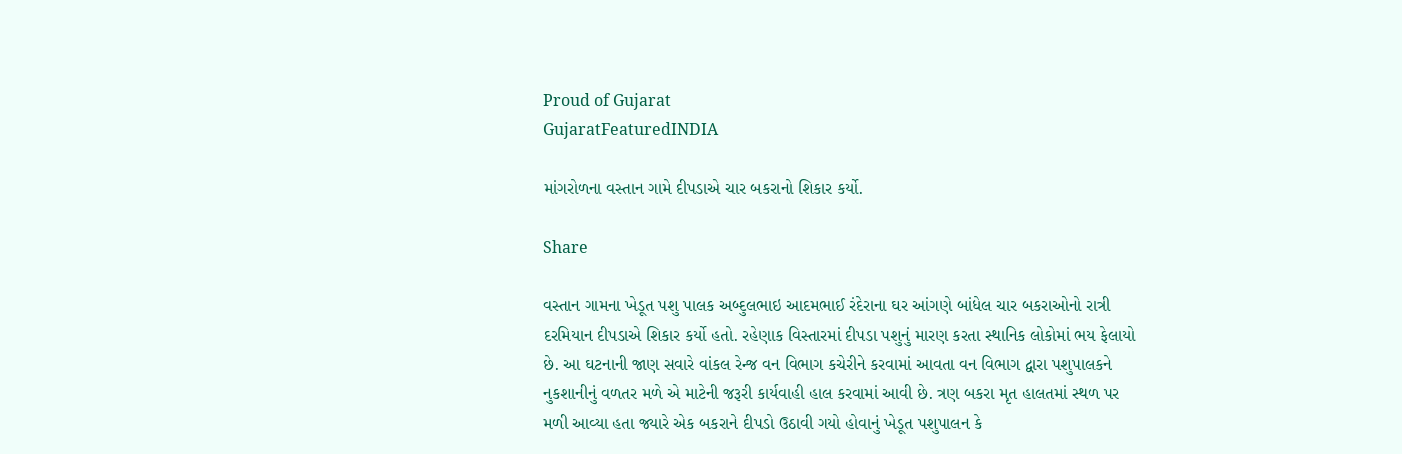Proud of Gujarat
GujaratFeaturedINDIA

માંગરોળના વસ્તાન ગામે દીપડાએ ચાર બકરાનો શિકાર કર્યો.

Share

વસ્તાન ગામના ખેડૂત પશુ પાલક અબ્દુલભાઇ આદમભાઈ રંદેરાના ઘર આંગણે બાંધેલ ચાર બકરાઓનો રાત્રી દરમિયાન દીપડાએ શિકાર કર્યો હતો. રહેણાક વિસ્તારમાં દીપડા પશુનું મારણ કરતા સ્થાનિક લોકોમાં ભય ફેલાયો છે. આ ઘટનાની જાણ સવારે વાંકલ રેન્જ વન વિભાગ કચેરીને કરવામાં આવતા વન વિભાગ દ્વારા પશુપાલકને નુકશાનીનું વળતર મળે એ માટેની જરૂરી કાર્યવાહી હાલ કરવામાં આવી છે. ત્રણ બકરા મૃત હાલતમાં સ્થળ પર મળી આવ્યા હતા જ્યારે એક બકરાને દીપડો ઉઠાવી ગયો હોવાનું ખેડૂત પશુપાલન કે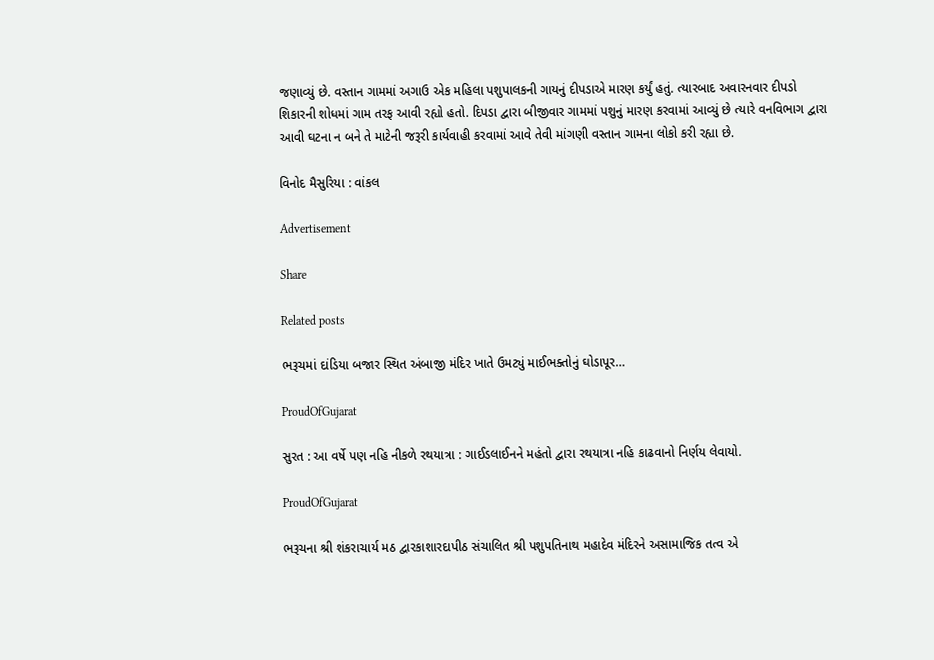જણાવ્યું છે. વસ્તાન ગામમાં અગાઉ એક મહિલા પશુપાલકની ગાયનું દીપડાએ મારણ કર્યું હતું. ત્યારબાદ અવારનવાર દીપડો શિકારની શોધમાં ગામ તરફ આવી રહ્યો હતો. દિપડા દ્વારા બીજીવાર ગામમાં પશુનું મારણ કરવામાં આવ્યું છે ત્યારે વનવિભાગ દ્વારા આવી ઘટના ન બને તે માટેની જરૂરી કાર્યવાહી કરવામાં આવે તેવી માંગણી વસ્તાન ગામના લોકો કરી રહ્યા છે.

વિનોદ મૈસુરિયા : વાંકલ

Advertisement

Share

Related posts

ભરૂચમાં દાંડિયા બજાર સ્થિત અંબાજી મંદિર ખાતે ઉમટ્યું માઈભક્તોનું ઘોડાપૂર…

ProudOfGujarat

સુરત : આ વર્ષે પણ નહિ નીકળે રથયાત્રા : ગાઈડલાઈનને મહંતો દ્વારા રથયાત્રા નહિ કાઢવાનો નિર્ણય લેવાયો.

ProudOfGujarat

ભરૂચના શ્રી શંકરાચાર્ય મઠ દ્વારકાશારદાપીઠ સંચાલિત શ્રી પશુપતિનાથ મહાદેવ મંદિરને અસામાજિક તત્વ એ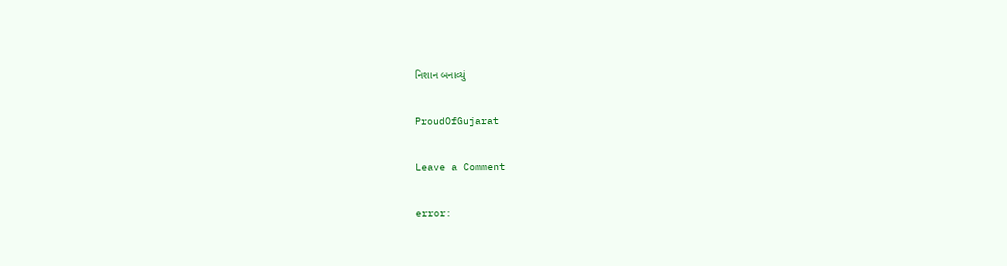નિશાન બનાવ્યું

ProudOfGujarat

Leave a Comment

error: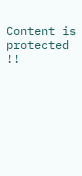Content is protected !!